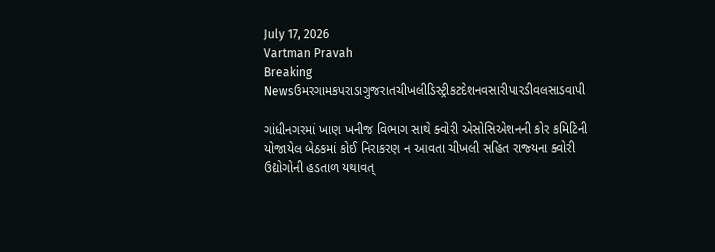July 17, 2026
Vartman Pravah
Breaking Newsઉમરગામકપરાડાગુજરાતચીખલીડિસ્ટ્રીકટદેશનવસારીપારડીવલસાડવાપી

ગાંધીનગરમાં ખાણ ખનીજ વિભાગ સાથે ક્‍વોરી એસોસિએશનની કોર કમિટિની યોજાયેલ બેઠકમાં કોઈ નિરાકરણ ન આવતા ચીખલી સહિત રાજ્‍યના ક્‍વોરી ઉદ્યોગોની હડતાળ યથાવત્‌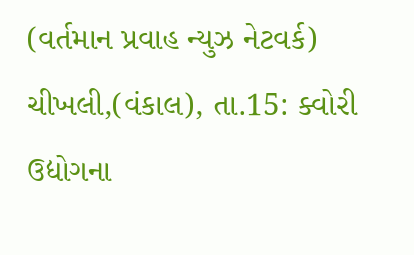(વર્તમાન પ્રવાહ ન્‍યુઝ નેટવર્ક)
ચીખલી,(વંકાલ), તા.15: ક્‍વોરી ઉદ્યોગના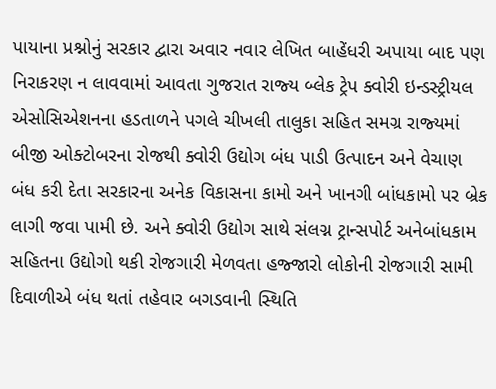પાયાના પ્રશ્નોનું સરકાર દ્વારા અવાર નવાર લેખિત બાહેંધરી અપાયા બાદ પણ નિરાકરણ ન લાવવામાં આવતા ગુજરાત રાજ્‍ય બ્‍લેક ટ્રેપ ક્‍વોરી ઇન્‍ડસ્‍ટ્રીયલ એસોસિએશનના હડતાળને પગલે ચીખલી તાલુકા સહિત સમગ્ર રાજ્‍યમાં બીજી ઓક્‍ટોબરના રોજથી ક્‍વોરી ઉદ્યોગ બંધ પાડી ઉત્‍પાદન અને વેચાણ બંધ કરી દેતા સરકારના અનેક વિકાસના કામો અને ખાનગી બાંધકામો પર બ્રેક લાગી જવા પામી છે. અને ક્‍વોરી ઉદ્યોગ સાથે સંલગ્ન ટ્રાન્‍સપોર્ટ અનેબાંધકામ સહિતના ઉદ્યોગો થકી રોજગારી મેળવતા હજ્‍જારો લોકોની રોજગારી સામી દિવાળીએ બંધ થતાં તહેવાર બગડવાની સ્‍થિતિ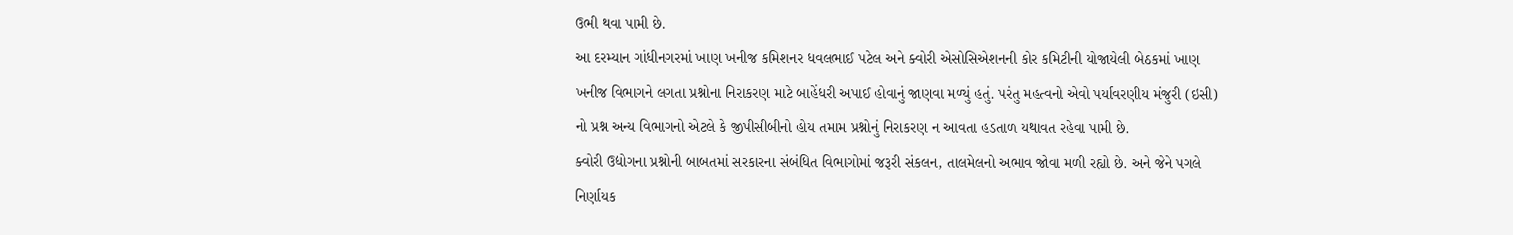ઉભી થવા પામી છે.
આ દરમ્‍યાન ગાંધીનગરમાં ખાણ ખનીજ કમિશનર ધવલભાઈ પટેલ અને ક્‍વોરી એસોસિએશનની કોર કમિટીની યોજાયેલી બેઠકમાં ખાણ ખનીજ વિભાગને લગતા પ્રશ્નોના નિરાકરણ માટે બાહેંધરી અપાઈ હોવાનું જાણવા મળ્‍યું હતું. પરંતુ મહત્‍વનો એવો પર્યાવરણીય મંજુરી (ઇસી) નો પ્રશ્ન અન્‍ય વિભાગનો એટલે કે જીપીસીબીનો હોય તમામ પ્રશ્નોનું નિરાકરણ ન આવતા હડતાળ યથાવત રહેવા પામી છે.
ક્‍વોરી ઉદ્યોગના પ્રશ્નોની બાબતમાં સરકારના સંબંધિત વિભાગોમાં જરૂરી સંકલન, તાલમેલનો અભાવ જોવા મળી રહ્યો છે. અને જેને પગલે નિર્ણાયક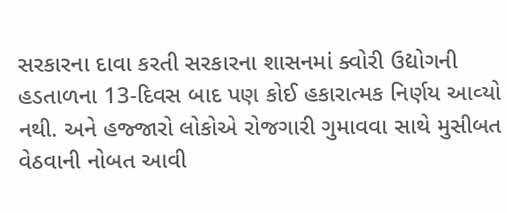સરકારના દાવા કરતી સરકારના શાસનમાં ક્‍વોરી ઉદ્યોગની હડતાળના 13-દિવસ બાદ પણ કોઈ હકારાત્‍મક નિર્ણય આવ્‍યો નથી. અને હજ્‍જારો લોકોએ રોજગારી ગુમાવવા સાથે મુસીબત વેઠવાની નોબત આવી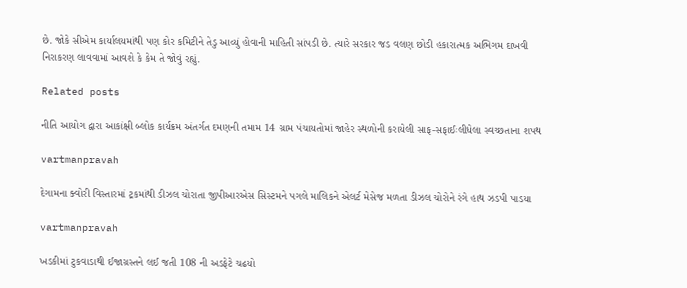છે. જોકે સીએમ કાર્યાલયમાંથી પણ કોર કમિટીને તેડુ આવ્‍યું હોવાની માહિતી સાંપડી છે. ત્‍યારે સરકાર જડ વલણ છોડી હકારાત્‍મક અભિગમ દાખવી નિરાકરણ લાવવામાં આવશે કે કેમ તે જોવું રહ્યું.

Related posts

નીતિ આયોગ દ્વારા આકાંક્ષી બ્‍લોક કાર્યક્રમ અંતર્ગત દમણની તમામ 14 ગ્રામ પંચાયતોમાં જાહેર સ્‍થળોની કરાયેલી સાફ-સફાઈઃલીધેલા સ્‍વચ્‍છતાના શપથ

vartmanpravah

દેગામના ક્‍વોરી વિસ્‍તારમાં ટ્રકમાંથી ડીઝલ ચોરાતા જીપીઆરએસ સિસ્‍ટમને પગલે માલિકને એલર્ટ મેસેજ મળતા ડીઝલ ચોરોને રંગે હાથ ઝડપી પાડયા

vartmanpravah

ખડકીમાં ટુકવાડાથી ઈજાગ્રસ્‍તને લઈ જતી 108 ની અડફેટે ચઢયો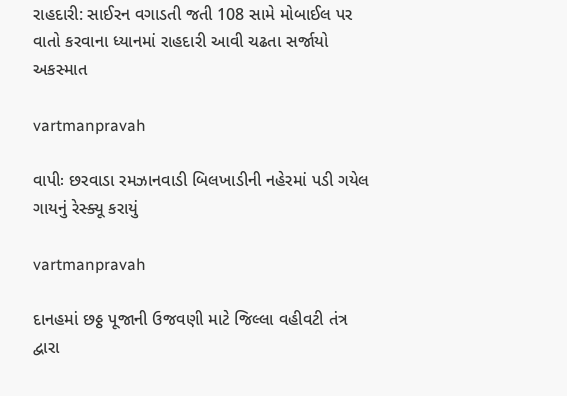રાહદારી: સાઈરન વગાડતી જતી 108 સામે મોબાઈલ પર વાતો કરવાના ધ્‍યાનમાં રાહદારી આવી ચઢતા સર્જાયો અકસ્‍માત

vartmanpravah

વાપીઃ છરવાડા રમઝાનવાડી બિલખાડીની નહેરમાં પડી ગયેલ ગાયનું રેસ્ક્યૂ કરાયું

vartmanpravah

દાનહમાં છઠ્ઠ પૂજાની ઉજવણી માટે જિલ્લા વહીવટી તંત્ર દ્વારા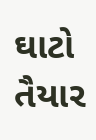ઘાટો તૈયાર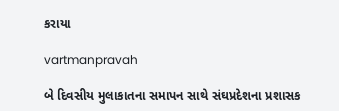કરાયા

vartmanpravah

બે દિવસીય મુલાકાતના સમાપન સાથે સંઘપ્રદેશના પ્રશાસક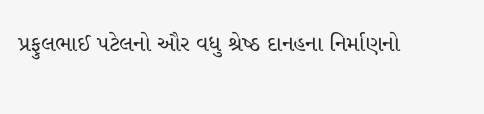પ્રફુલભાઈ પટેલનો ઔર વધુ શ્રેષ્‍ઠ દાનહના નિર્માણનો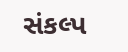સંકલ્‍પ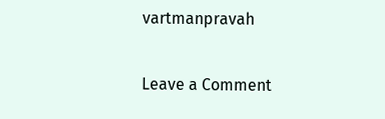vartmanpravah

Leave a Comment